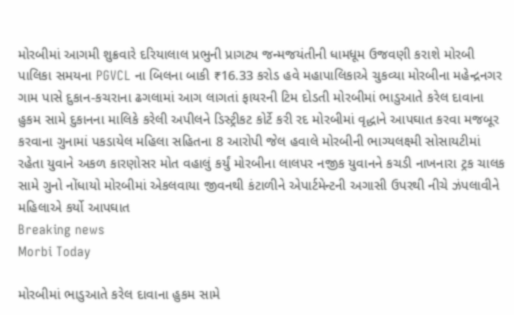મોરબીમાં આગમી શુક્રવારે દરિયાલાલ પ્રભુની પ્રાગટ્ય જન્મજયંતીની ધામધૂમ ઉજવણી કરાશે મોરબી પાલિકા સમયના PGVCL ના બિલના બાકી ₹16.33 કરોડ હવે મહાપાલિકાએ ચુકવ્યા મોરબીના મહેન્દ્રનગર ગામ પાસે દુકાન-કચરાના ઢગલામાં આગ લાગતાં ફાયરની ટિમ દોડતી મોરબીમાં ભાડુઆતે કરેલ દાવાના હુકમ સામે દુકાનના માલિકે કરેલી અપીલને ડિસ્ટ્રીકટ કોર્ટે કરી રદ મોરબીમાં વૃદ્ધાને આપઘાત કરવા મજબૂર કરવાના ગુનામાં પકડાયેલ મહિલા સહિતના 8 આરોપી જેલ હવાલે મોરબીની ભાગ્યલક્ષ્મી સોસાયટીમાં રહેતા યુવાને અકળ કારણોસર મોત વહાલું કર્યું મોરબીના લાલપર નજીક યુવાનને કચડી નાખનારા ટ્રક ચાલક સામે ગુનો નોંધાયો મોરબીમાં એકલવાયા જીવનથી કંટાળીને એપાર્ટમેન્ટની અગાસી ઉપરથી નીચે ઝંપલાવીને મહિલાએ કર્યો આપઘાત
Breaking news
Morbi Today

મોરબીમાં ભાડુઆતે કરેલ દાવાના હુકમ સામે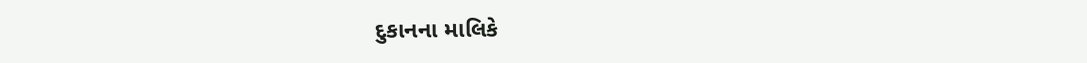દુકાનના માલિકે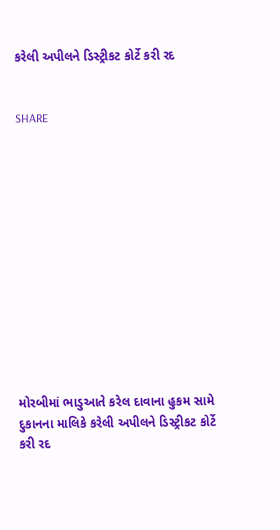કરેલી અપીલને ડિસ્ટ્રીકટ કોર્ટે કરી રદ


SHARE













મોરબીમાં ભાડુઆતે કરેલ દાવાના હુકમ સામે દુકાનના માલિકે કરેલી અપીલને ડિસ્ટ્રીકટ કોર્ટે કરી રદ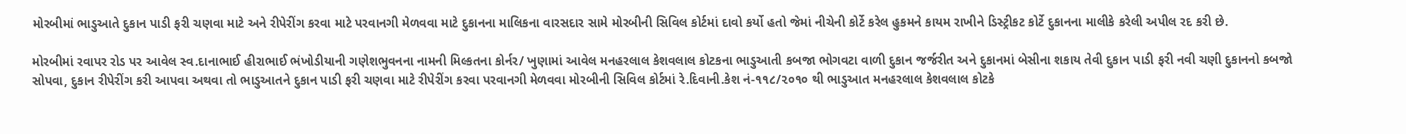મોરબીમાં ભાડુઆતે દુકાન પાડી ફરી ચણવા માટે અને રીપેરીંગ કરવા માટે પરવાનગી મેળવવા માટે દુકાનના માલિકના વારસદાર સામે મોરબીની સિવિલ કોર્ટમાં દાવો કર્યો હતો જેમાં નીચેની કોર્ટે કરેલ હુકમને કાયમ રાખીને ડિસ્ટ્રીકટ કોર્ટે દુકાનના માલીકે કરેલી અપીલ રદ કરી છે.

મોરબીમાં રવાપર રોડ પર આવેલ સ્વ.દાનાભાઈ હીરાભાઈ ભંખોડીયાની ગણેશભુવનના નામની મિલ્કતના કોર્નર/ ખુણામાં આવેલ મનહરલાલ કેશવલાલ કોટકના ભાડુઆતી કબજા ભોગવટા વાળી દુકાન જર્જરીત અને દુકાનમાં બેસીના શકાય તેવી દુકાન પાડી ફરી નવી ચણી દુકાનનો કબજો સોપવા, દુકાન રીપેરીંગ કરી આપવા અથવા તો ભાડુઆતને દુકાન પાડી ફરી ચણવા માટે રીપેરીંગ કરવા પરવાનગી મેળવવા મોરબીની સિવિલ કોર્ટમાં રે.દિવાની.કેશ નં-૧૧૮/૨૦૧૦ થી ભાડુઆત મનહરલાલ કેશવલાલ કોટકે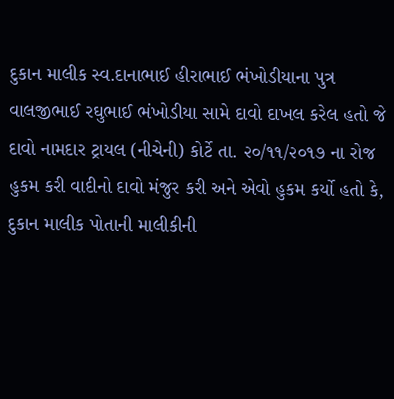દુકાન માલીક સ્વ.દાનાભાઈ હીરાભાઈ ભંખોડીયાના પુત્ર વાલજીભાઈ રઘુભાઈ ભંખોડીયા સામે દાવો દાખલ કરેલ હતો જે દાવો નામદાર ટ્રાયલ (નીચેની) કોર્ટે તા. ૨૦/૧૧/૨૦૧૭ ના રોજ હુકમ કરી વાદીનો દાવો મંજુર કરી અને એવો હુકમ કર્યો હતો કે, દુકાન માલીક પોતાની માલીકીની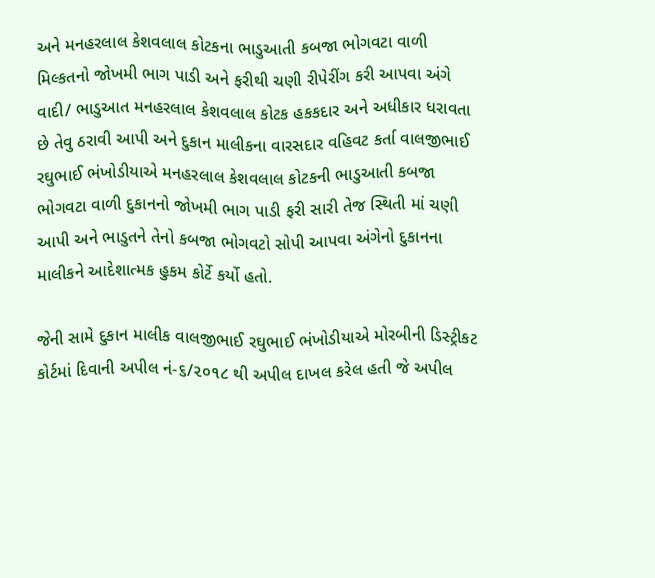અને મનહરલાલ કેશવલાલ કોટકના ભાડુઆતી કબજા ભોગવટા વાળી મિલ્કતનો જોખમી ભાગ પાડી અને ફરીથી ચણી રીપેરીંગ કરી આપવા અંગે વાદી/ ભાડુઆત મનહરલાલ કેશવલાલ કોટક હકકદાર અને અધીકાર ધરાવતા છે તેવુ ઠરાવી આપી અને દુકાન માલીકના વારસદાર વહિવટ કર્તા વાલજીભાઈ રઘુભાઈ ભંખોડીયાએ મનહરલાલ કેશવલાલ કોટકની ભાડુઆતી કબજા ભોગવટા વાળી દુકાનનો જોખમી ભાગ પાડી ફરી સારી તેજ સ્થિતી માં ચણી આપી અને ભાડુતને તેનો કબજા ભોગવટો સોપી આપવા અંગેનો દુકાનના માલીકને આદેશાત્મક હુકમ કોર્ટે કર્યો હતો.

જેની સામે દુકાન માલીક વાલજીભાઈ રઘુભાઈ ભંખોડીયાએ મોરબીની ડિસ્ટ્રીકટ કોર્ટમાં દિવાની અપીલ નં-૬/૨૦૧૮ થી અપીલ દાખલ કરેલ હતી જે અપીલ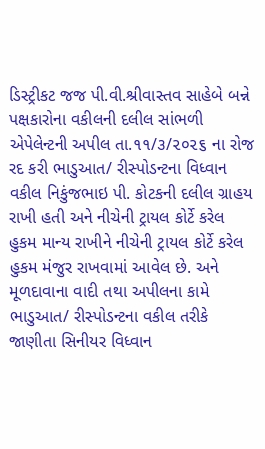ડિસ્ટ્રીકટ જજ પી.વી.શ્રીવાસ્તવ સાહેબે બન્ને પક્ષકારોના વકીલની દલીલ સાંભળી એપેલેન્ટની અપીલ તા.૧૧/૩/૨૦૨૬ ના રોજ રદ કરી ભાડુઆત/ રીસ્પોડન્ટના વિધ્વાન વકીલ નિકુંજભાઇ પી. કોટકની દલીલ ગ્રાહય રાખી હતી અને નીચેની ટ્રાયલ કોર્ટે કરેલ હુકમ માન્ય રાખીને નીચેની ટ્રાયલ કોર્ટે કરેલ હુકમ મંજુર રાખવામાં આવેલ છે. અને મૂળદાવાના વાદી તથા અપીલના કામે ભાડુઆત/ રીસ્પોડન્ટના વકીલ તરીકે જાણીતા સિનીયર વિધ્વાન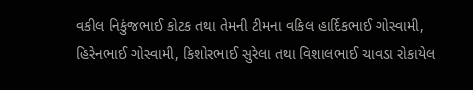વકીલ નિકુંજભાઈ કોટક તથા તેમની ટીમના વકિલ હાર્દિકભાઈ ગોસ્વામી, હિરેનભાઈ ગોસ્વામી, કિશોરભાઈ સુરેલા તથા વિશાલભાઈ ચાવડા રોકાયેલ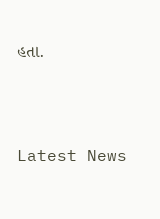હતા.




Latest News